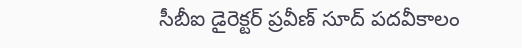సీబీఐ డైరెక్టర్ ప్రవీణ్ సూద్ పదవీకాలం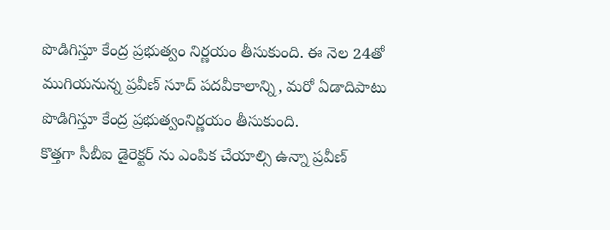పొడిగిస్తూ కేంద్ర ప్రభుత్వం నిర్ణయం తీసుకుంది. ఈ నెల 24తో ముగియనున్న ప్రవీణ్ సూద్ పదవీకాలాన్ని, మరో ఏడాదిపాటు పొడిగిస్తూ కేంద్ర ప్రభుత్వంనిర్ణయం తీసుకుంది.
కొత్తగా సీబీఐ డైరెక్టర్ ను ఎంపిక చేయాల్సి ఉన్నా ప్రవీణ్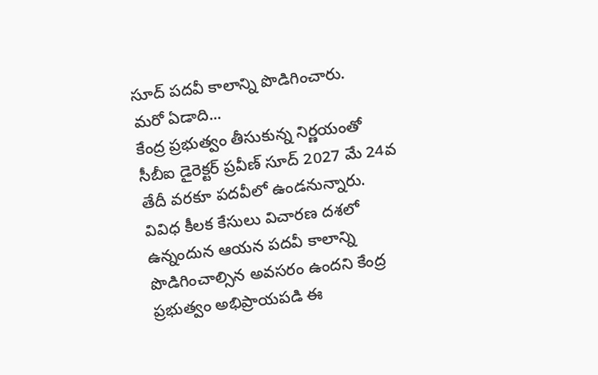సూద్ పదవీ కాలాన్ని పొడిగించారు.
మరో ఏడాది...
కేంద్ర ప్రభుత్వం తీసుకున్న నిర్ణయంతో సీబీఐ డైరెక్టర్ ప్రవీణ్ సూద్ 2027 మే 24వ తేదీ వరకూ పదవీలో ఉండనున్నారు. వివిధ కీలక కేసులు విచారణ దశలో ఉన్నందున ఆయన పదవీ కాలాన్ని పొడిగించాల్సిన అవసరం ఉందని కేంద్ర ప్రభుత్వం అభిప్రాయపడి ఈ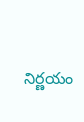నిర్ణయం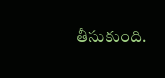తీసుకుంది.